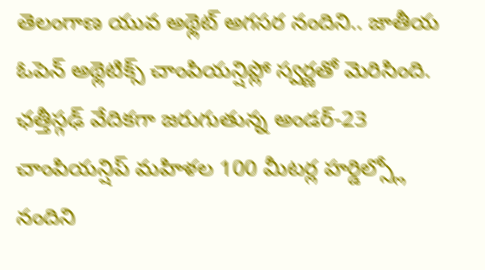తెలంగాణ యువ అథ్లెట్ అగసర నందిని.. జాతీయ ఓపెన్ అథ్లెటిక్స్ చాంపియన్షిప్లో స్వర్ణతో మెరిసింది. ఛత్తీస్గఢ్ వేదికగా జరుగుతున్న అండర్-23 చాంపియన్షిప్ మహిళల 100 మీటర్ల హర్డిల్స్లో నందిని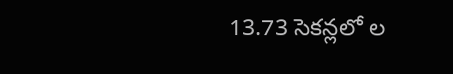13.73 సెకన్లలో ల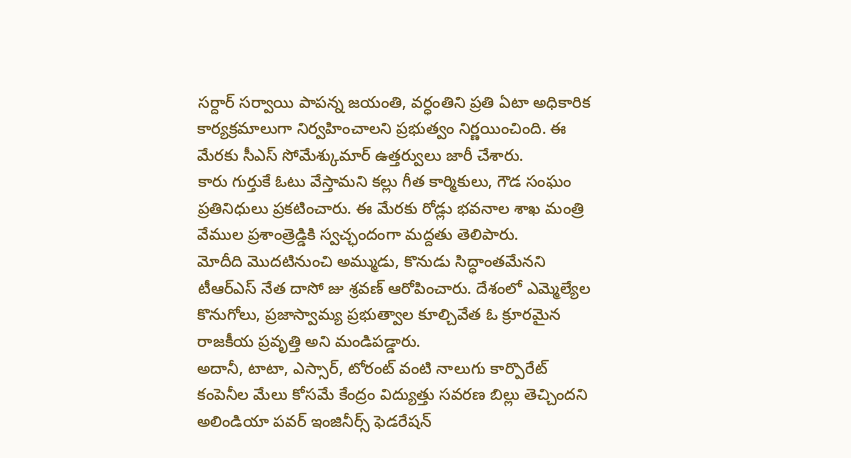సర్దార్ సర్వాయి పాపన్న జయంతి, వర్ధంతిని ప్రతి ఏటా అధికారిక కార్యక్రమాలుగా నిర్వహించాలని ప్రభుత్వం నిర్ణయించింది. ఈ మేరకు సీఎస్ సోమేశ్కుమార్ ఉత్తర్వులు జారీ చేశారు.
కారు గుర్తుకే ఓటు వేస్తామని కల్లు గీత కార్మికులు, గౌడ సంఘం ప్రతినిధులు ప్రకటించారు. ఈ మేరకు రోడ్లు భవనాల శాఖ మంత్రి వేముల ప్రశాంత్రెడ్డికి స్వచ్ఛందంగా మద్దతు తెలిపారు.
మోదీది మొదటినుంచి అమ్ముడు, కొనుడు సిద్ధాంతమేనని టీఆర్ఎస్ నేత దాసో జు శ్రవణ్ ఆరోపించారు. దేశంలో ఎమ్మెల్యేల కొనుగోలు, ప్రజాస్వామ్య ప్రభుత్వాల కూల్చివేత ఓ క్రూరమైన రాజకీయ ప్రవృత్తి అని మండిపడ్డారు.
అదానీ, టాటా, ఎస్సార్, టోరంట్ వంటి నాలుగు కార్పొరేట్ కంపెనీల మేలు కోసమే కేంద్రం విద్యుత్తు సవరణ బిల్లు తెచ్చిందని అలిండియా పవర్ ఇంజినీర్స్ ఫెడరేషన్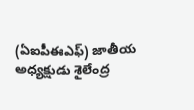(ఏఐపీఈఎఫ్) జాతీయ అధ్యక్షుడు శైలేంద్ర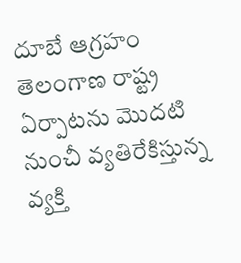దూబే ఆగ్రహం
తెలంగాణ రాష్ట్ర ఏర్పాటను మొదటి నుంచీ వ్యతిరేకిస్తున్న వ్యక్తి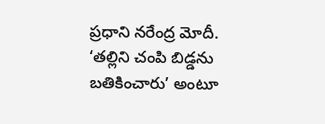ప్రధాని నరేంద్ర మోదీ. ‘తల్లిని చంపి బిడ్డను బతికించారు’ అంటూ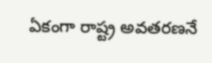ఏకంగా రాష్ట్ర అవతరణనే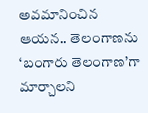అవమానించిన ఆయన.. తెలంగాణను ‘బంగారు తెలంగాణ’గా మార్చాలని